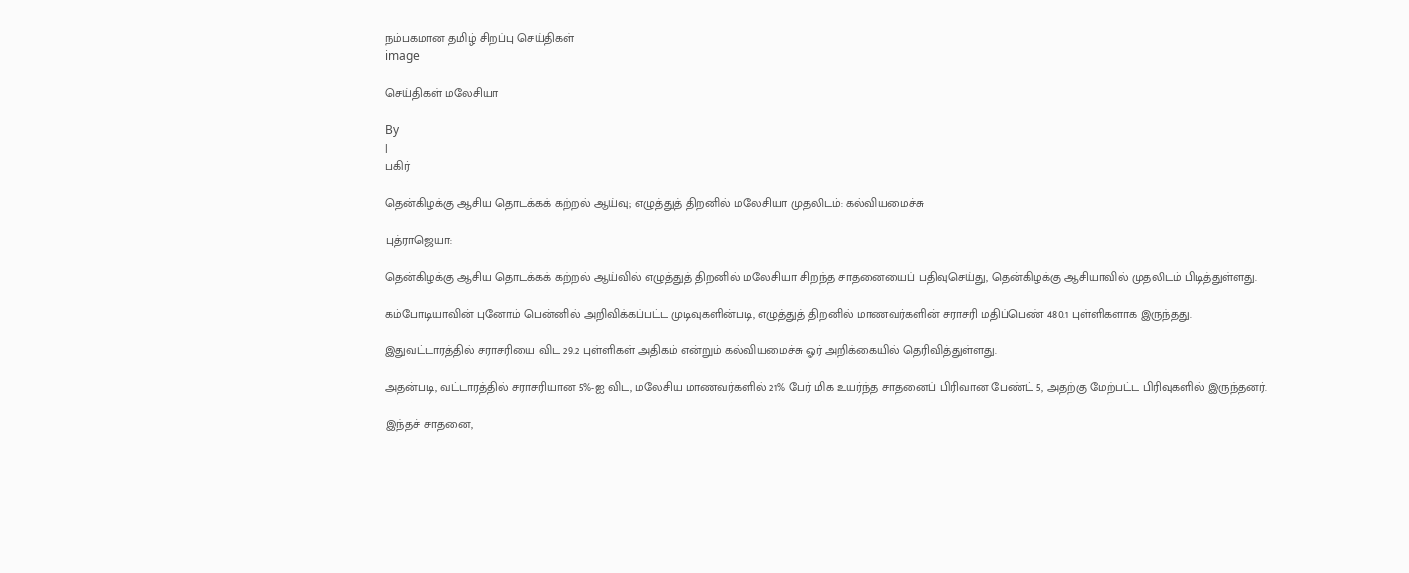நம்பகமான தமிழ் சிறப்பு செய்திகள்
image

செய்திகள் மலேசியா

By
|
பகிர்

தென்கிழக்கு ஆசிய தொடக்கக் கற்றல் ஆய்வு; எழுத்துத் திறனில் மலேசியா முதலிடம்: கல்வியமைச்சு

புத்ராஜெயா:

தென்கிழக்கு ஆசிய தொடக்கக் கற்றல் ஆய்வில் எழுத்துத் திறனில் மலேசியா சிறந்த சாதனையைப் பதிவுசெய்து, தென்கிழக்கு ஆசியாவில் முதலிடம் பிடித்துள்ளது.

கம்போடியாவின் புனோம் பென்னில் அறிவிக்கப்பட்ட முடிவுகளின்படி, எழுத்துத் திறனில் மாணவர்களின் சராசரி மதிப்பெண் 480.1 புள்ளிகளாக இருந்தது.

இதுவட்டாரத்தில் சராசரியை விட 29.2 புள்ளிகள் அதிகம் என்றும் கல்வியமைச்சு ஓர் அறிக்கையில் தெரிவித்துள்ளது.

அதன்படி, வட்டாரத்தில் சராசரியான 5%-ஐ விட, மலேசிய மாணவர்களில் 21% பேர் மிக உயர்ந்த சாதனைப் பிரிவான பேண்ட் 5, அதற்கு மேற்பட்ட பிரிவுகளில் இருந்தனர்.

இந்தச் சாதனை,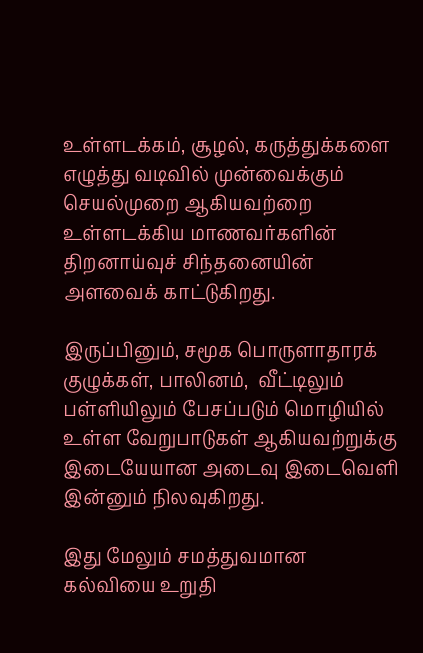உள்ளடக்கம், சூழல், கருத்துக்களை எழுத்து வடிவில் முன்வைக்கும் செயல்முறை ஆகியவற்றை உள்ளடக்கிய மாணவர்களின் திறனாய்வுச் சிந்தனையின் அளவைக் காட்டுகிறது.

இருப்பினும், சமூக பொருளாதாரக் குழுக்கள், பாலினம்,  வீட்டிலும் பள்ளியிலும் பேசப்படும் மொழியில் உள்ள வேறுபாடுகள் ஆகியவற்றுக்கு இடையேயான அடைவு இடைவெளி இன்னும் நிலவுகிறது.

இது மேலும் சமத்துவமான கல்வியை உறுதி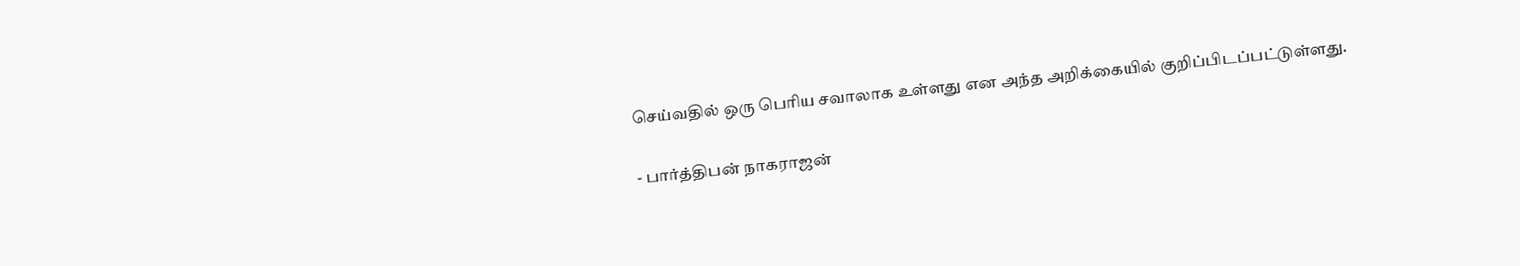செய்வதில் ஒரு பெரிய சவாலாக உள்ளது என அந்த அறிக்கையில் குறிப்பிடப்பட்டுள்ளது.

- பார்த்திபன் நாகராஜன்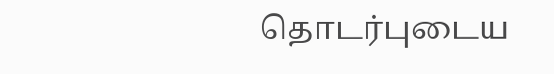தொடர்புடைய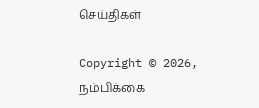செய்திகள்

Copyright © 2026, நம்பிக்கை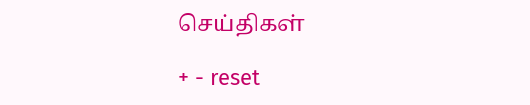செய்திகள்

+ - reset